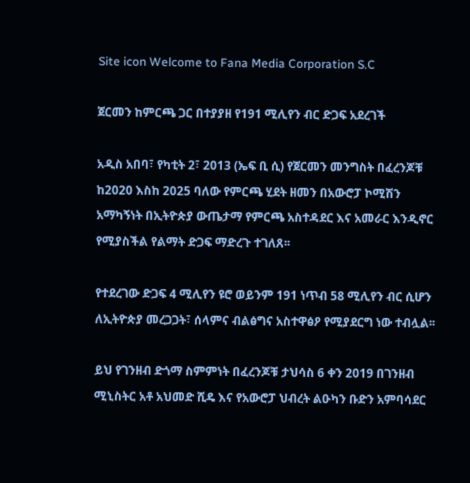Site icon Welcome to Fana Media Corporation S.C

ጀርመን ከምርጫ ጋር በተያያዘ የ191 ሚሊየን ብር ድጋፍ አደረገች

አዲስ አበባ፣ የካቲት 2፣ 2013 (ኤፍ ቢ ሲ) የጀርመን መንግስት በፈረንጆቹ ከ2020 እስከ 2025 ባለው የምርጫ ሂደት ዘመን በአውሮፓ ኮሚሽን አማካኝነት በኢትዮጵያ ውጤታማ የምርጫ አስተዳደር እና አመራር እንዲኖር የሚያስችል የልማት ድጋፍ ማድረጉ ተገለጸ፡፡

የተደረገው ድጋፍ 4 ሚሊየን ዩሮ ወይንም 191 ነጥብ 58 ሚሊየን ብር ሲሆን ለኢትዮጵያ መረጋጋት፣ ሰላምና ብልፅግና አስተዋፅዖ የሚያደርግ ነው ተብሏል፡፡

ይህ የገንዘብ ድጎማ ስምምነት በፈረንጆቹ ታህሳስ 6 ቀን 2019 በገንዘብ ሚኒስትር አቶ አህመድ ሺዴ እና የአውሮፓ ህብረት ልዑካን ቡድን አምባሳደር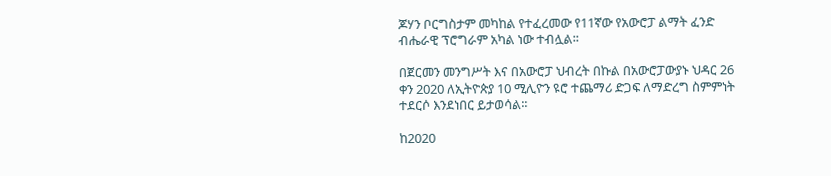ጆሃን ቦርግስታም መካከል የተፈረመው የ11ኛው የአውሮፓ ልማት ፈንድ ብሔራዊ ፕሮግራም አካል ነው ተብሏል፡፡

በጀርመን መንግሥት እና በአውሮፓ ህብረት በኩል በአውሮፓውያኑ ህዳር 26 ቀን 2020 ለኢትዮጵያ 10 ሚሊዮን ዩሮ ተጨማሪ ድጋፍ ለማድረግ ስምምነት ተደርሶ እንደነበር ይታወሳል፡፡

ከ2020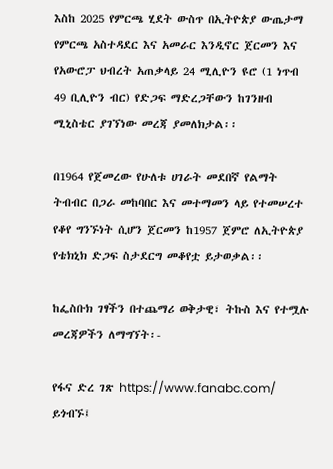እስከ 2025 የምርጫ ሂደት ውስጥ በኢትዮጵያ ውጤታማ የምርጫ አስተዳደር እና አመራር እንዲኖር ጀርመን እና የአውሮፓ ህብረት አጠቃላይ 24 ሚሊዮን ዩሮ (1 ነጥብ 49 ቢሊዮን ብር) የድጋፍ ማድረጋቸውን ከገንዘብ ሚኒስቴር ያገኘነው መረጃ ያመለክታል፡፡

በ1964 የጀመረው የሁለቱ ሀገራት መደበኛ የልማት ትብብር በጋራ መከባበር እና መተማመን ላይ የተመሠረተ የቆየ ግንኙነት ሲሆን ጀርመን ከ1957 ጀምሮ ለኢትዮጵያ የቴክኒክ ድጋፍ ስታደርግ መቆየቷ ይታወቃል፡፡

ከፌስቡክ ገፃችን በተጨማሪ ወቅታዊ፣ ትኩስ እና የተሟሉ መረጃዎችን ለማግኘት፡-

የፋና ድረ ገጽ https://www.fanabc.com/ ይጎብኙ፤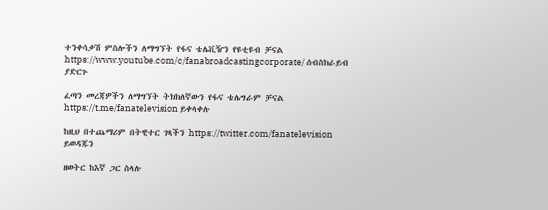ተንቀሳቃሽ ምስሎችን ለማግኘት የፋና ቴሌቪዥን የዩቲዩብ ቻናል https://www.youtube.com/c/fanabroadcastingcorporate/ ሰብስክራይብ ያድርጉ

ፈጣን መረጃዎችን ለማግኘት ትክክለኛውን የፋና ቴሌግራም ቻናል https://t.me/fanatelevision ይቀላቀሉ

ከዚህ በተጨማሪም በትዊተር ገጻችን https://twitter.com/fanatelevision ይወዳጁን

ዘወትር ከእኛ ጋር ስላሉ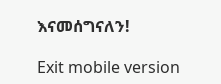እናመሰግናለን!

Exit mobile version